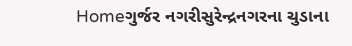Homeગુર્જર નગરીસુરેન્દ્રનગરના ચુડાના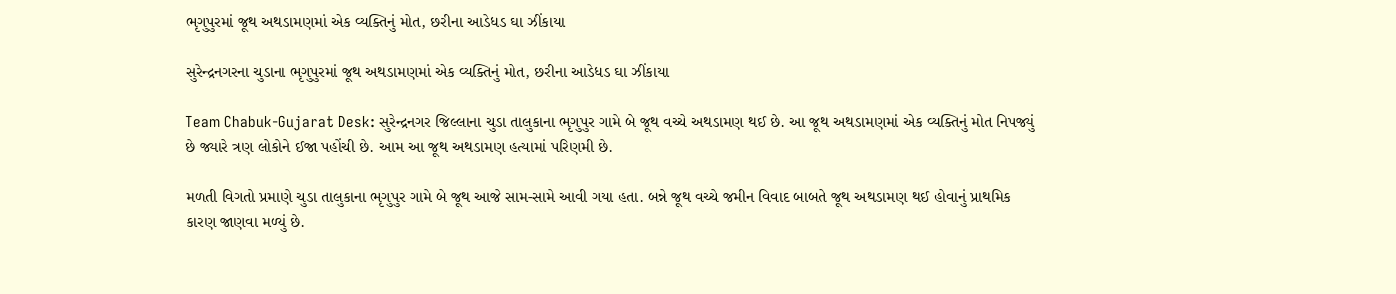ભૃગુપુરમાં જૂથ અથડામણમાં એક વ્યક્તિનું મોત, છરીના આડેધડ ઘા ઝીંકાયા

સુરેન્દ્રનગરના ચુડાના ભૃગુપુરમાં જૂથ અથડામણમાં એક વ્યક્તિનું મોત, છરીના આડેધડ ઘા ઝીંકાયા

Team Chabuk-Gujarat Desk: સુરેન્દ્રનગર જિલ્લાના ચુડા તાલુકાના ભૃગુપુર ગામે બે જૂથ વચ્ચે અથડામણ થઈ છે. આ જૂથ અથડામણમાં એક વ્યક્તિનું મોત નિપજ્યું છે જ્યારે ત્રણ લોકોને ઈજા પહોંચી છે. આમ આ જૂથ અથડામણ હત્યામાં પરિણમી છે.

મળતી વિગતો પ્રમાણે ચુડા તાલુકાના ભૃગુપુર ગામે બે જૂથ આજે સામ-સામે આવી ગયા હતા. બન્ને જૂથ વચ્ચે જમીન વિવાદ બાબતે જૂથ અથડામણ થઈ હોવાનું પ્રાથમિક કારણ જાણવા મળ્યું છે.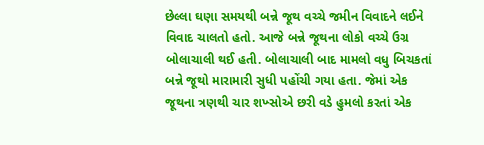છેલ્લા ઘણા સમયથી બન્ને જૂથ વચ્ચે જમીન વિવાદને લઈને વિવાદ ચાલતો હતો. આજે બન્ને જૂથના લોકો વચ્ચે ઉગ્ર બોલાચાલી થઈ હતી. બોલાચાલી બાદ મામલો વધુ બિચકતાં બન્ને જૂથો મારામારી સુધી પહોંચી ગયા હતા. જેમાં એક જૂથના ત્રણથી ચાર શખ્સોએ છરી વડે હુમલો કરતાં એક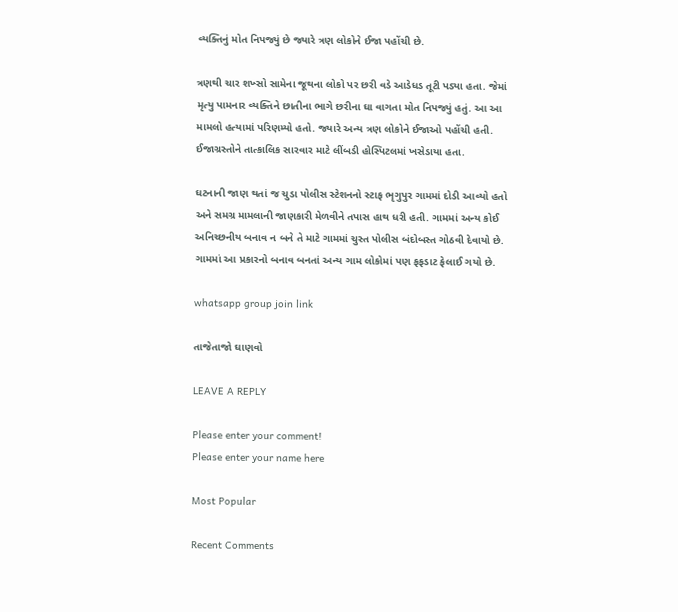વ્યક્તિનું મોત નિપજ્યું છે જ્યારે ત્રણ લોકોને ઈજા પહોંચી છે.

ત્રણથી ચાર શખ્સો સામેના જૂથના લોકો પર છરી વડે આડેધડ તૂટી પડ્યા હતા. જેમાં મૃત્યુ પામનાર વ્યક્તિને છાતીના ભાગે છરીના ઘા વાગતા મોત નિપજ્યું હતું. આ આ મામલો હત્યામાં પરિણમ્યો હતો. જ્યારે અન્ય ત્રણ લોકોને ઈજાઓ પહોંચી હતી. ઈજાગ્રસ્તોને તાત્કાલિક સારવાર માટે લીંબડી હોસ્પિટલમાં ખસેડાયા હતા.

ઘટનાની જાણ થતાં જ ચુડા પોલીસ સ્ટેશનનો સ્ટાફ ભૃગુપુર ગામમાં દોડી આવ્યો હતો અને સમગ્ર મામલાની જાણકારી મેળવીને તપાસ હાથ ધરી હતી. ગામમાં અન્ય કોઈ અનિચ્છનીય બનાવ ન બને તે માટે ગામમાં ચુસ્ત પોલીસ બંદોબસ્ત ગોઠવી દેવાયો છે. ગામમાં આ પ્રકારનો બનાવ બનતાં અન્ય ગામ લોકોમાં પણ ફફડાટ ફેલાઈ ગયો છે.

whatsapp group join link

તાજેતાજો ઘાણવો

LEAVE A REPLY

Please enter your comment!
Please enter your name here

Most Popular

Recent Comments